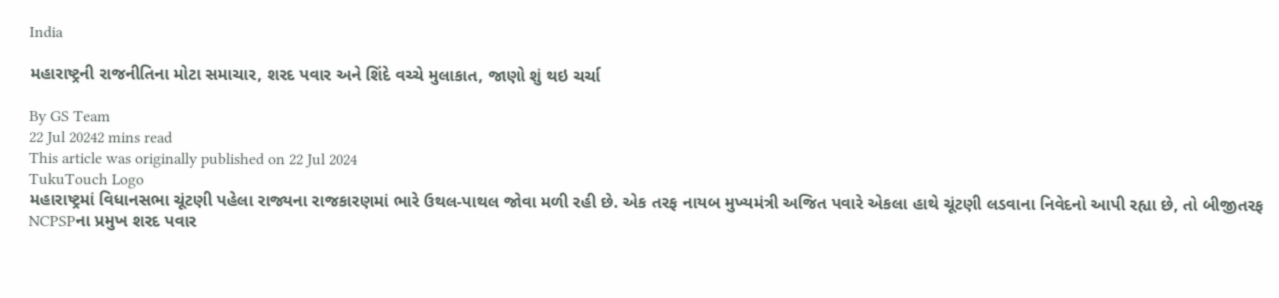India

મહારાષ્ટ્રની રાજનીતિના મોટા સમાચાર, શરદ પવાર અને શિંદે વચ્ચે મુલાકાત, જાણો શું થઇ ચર્ચા

By GS Team
22 Jul 20242 mins read
This article was originally published on 22 Jul 2024
TukuTouch Logo
મહારાષ્ટ્રમાં વિધાનસભા ચૂંટણી પહેલા રાજ્યના રાજકારણમાં ભારે ઉથલ-પાથલ જોવા મળી રહી છે. એક તરફ નાયબ મુખ્યમંત્રી અજિત પવારે એકલા હાથે ચૂંટણી લડવાના નિવેદનો આપી રહ્યા છે, તો બીજીતરફ NCPSPના પ્રમુખ શરદ પવાર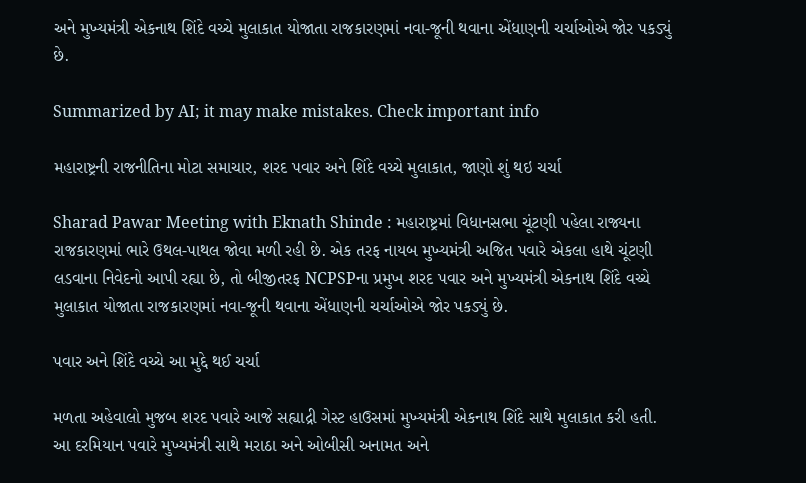અને મુખ્યમંત્રી એકનાથ શિંદે વચ્ચે મુલાકાત યોજાતા રાજકારણમાં નવા-જૂની થવાના એંધાણની ચર્ચાઓએ જોર પકડ્યું છે.

Summarized by AI; it may make mistakes. Check important info

મહારાષ્ટ્રની રાજનીતિના મોટા સમાચાર, શરદ પવાર અને શિંદે વચ્ચે મુલાકાત, જાણો શું થઇ ચર્ચા

Sharad Pawar Meeting with Eknath Shinde : મહારાષ્ટ્રમાં વિધાનસભા ચૂંટણી પહેલા રાજ્યના રાજકારણમાં ભારે ઉથલ-પાથલ જોવા મળી રહી છે. એક તરફ નાયબ મુખ્યમંત્રી અજિત પવારે એકલા હાથે ચૂંટણી લડવાના નિવેદનો આપી રહ્યા છે, તો બીજીતરફ NCPSPના પ્રમુખ શરદ પવાર અને મુખ્યમંત્રી એકનાથ શિંદે વચ્ચે મુલાકાત યોજાતા રાજકારણમાં નવા-જૂની થવાના એંધાણની ચર્ચાઓએ જોર પકડ્યું છે.

પવાર અને શિંદે વચ્ચે આ મુદ્દે થઈ ચર્ચા

મળતા અહેવાલો મુજબ શરદ પવારે આજે સહ્યાદ્રી ગેસ્ટ હાઉસમાં મુખ્યમંત્રી એકનાથ શિંદે સાથે મુલાકાત કરી હતી. આ દરમિયાન પવારે મુખ્યમંત્રી સાથે મરાઠા અને ઓબીસી અનામત અને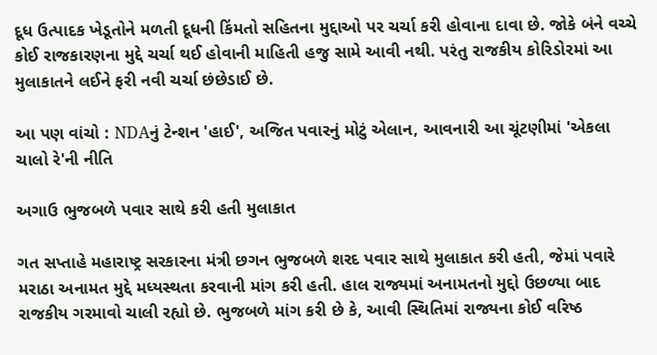દૂધ ઉત્પાદક ખેડૂતોને મળતી દૂધની કિંમતો સહિતના મુદ્દાઓ પર ચર્ચા કરી હોવાના દાવા છે. જોકે બંને વચ્ચે કોઈ રાજકારણના મુદ્દે ચર્ચા થઈ હોવાની માહિતી હજુ સામે આવી નથી. પરંતુ રાજકીય કોરિડોરમાં આ મુલાકાતને લઈને ફરી નવી ચર્ચા છંછેડાઈ છે.

આ પણ વાંચો : NDAનું ટેન્શન 'હાઈ', અજિત પવારનું મોટું એલાન, આવનારી આ ચૂંટણીમાં 'એકલા ચાલો રે'ની નીતિ

અગાઉ ભુજબળે પવાર સાથે કરી હતી મુલાકાત

ગત સપ્તાહે મહારાષ્ટ્ર સરકારના મંત્રી છગન ભુજબળે શરદ પવાર સાથે મુલાકાત કરી હતી, જેમાં પવારે મરાઠા અનામત મુદ્દે મધ્યસ્થતા કરવાની માંગ કરી હતી. હાલ રાજ્યમાં અનામતનો મુદ્દો ઉછળ્યા બાદ રાજકીય ગરમાવો ચાલી રહ્યો છે. ભુજબળે માંગ કરી છે કે, આવી સ્થિતિમાં રાજ્યના કોઈ વરિષ્ઠ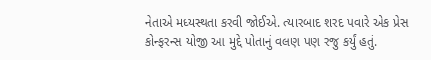નેતાએ મધ્યસ્થતા કરવી જોઈએ. ત્યારબાદ શરદ પવારે એક પ્રેસ કોન્ફરન્સ યોજી આ મુદ્દે પોતાનું વલણ પણ રજુ કર્યું હતું.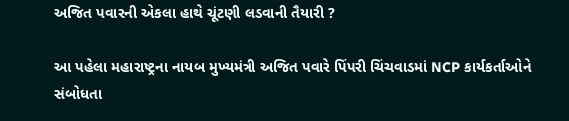અજિત પવારની એકલા હાથે ચૂંટણી લડવાની તૈયારી ?

આ પહેલા મહારાષ્ટ્રના નાયબ મુખ્યમંત્રી અજિત પવારે પિંપરી ચિંચવાડમાં NCP કાર્યકર્તાઓને સંબોધતા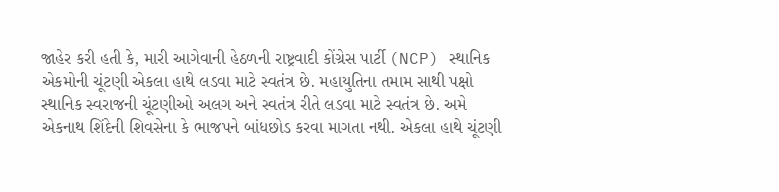જાહેર કરી હતી કે, મારી આગેવાની હેઠળની રાષ્ટ્રવાદી કોંગ્રેસ પાર્ટી (NCP) સ્થાનિક એકમોની ચૂંટણી એકલા હાથે લડવા માટે સ્વતંત્ર છે. મહાયુતિના તમામ સાથી પક્ષો સ્થાનિક સ્વરાજની ચૂંટણીઓ અલગ અને સ્વતંત્ર રીતે લડવા માટે સ્વતંત્ર છે. અમે એકનાથ શિંદેની શિવસેના કે ભાજપને બાંધછોડ કરવા માગતા નથી. એકલા હાથે ચૂંટણી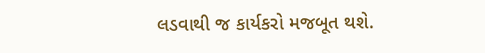લડવાથી જ કાર્યકરો મજબૂત થશે.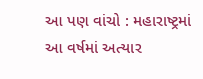આ પણ વાંચો : મહારાષ્ટ્રમાં આ વર્ષમાં અત્યાર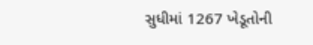સુધીમાં 1267 ખેડૂતોની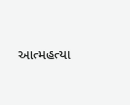આત્મહત્યા